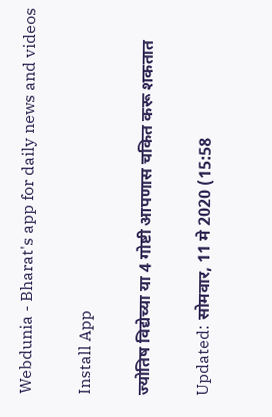Webdunia - Bharat's app for daily news and videos

Install App

ज्योतिष विद्येच्या या 4 गोष्टी आपणास चकित करू शकतात

Updated: सोमवार, 11 मे 2020 (15:58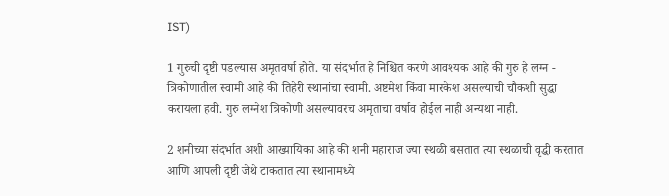IST)

1 गुरुची दृष्टी पडल्यास अमृतवर्षा होते. या संदर्भात हे निश्चित करणे आवश्यक आहे की गुरु हे लग्न - त्रिकोणातील स्वामी आहे की तिहेरी स्थानांचा स्वामी. अष्टमेश किंवा मारकेश असल्याची चौकशी सुद्धा करायला हवी. गुरु लग्नेश त्रिकोणी असल्यावरच अमृताचा वर्षाव होईल नाही अन्यथा नाही.

2 शनीच्या संदर्भात अशी आख्यायिका आहे की शनी महाराज ज्या स्थळी बसतात त्या स्थळाची वृद्धी करतात आणि आपली दृष्टी जेथे टाकतात त्या स्थानामध्ये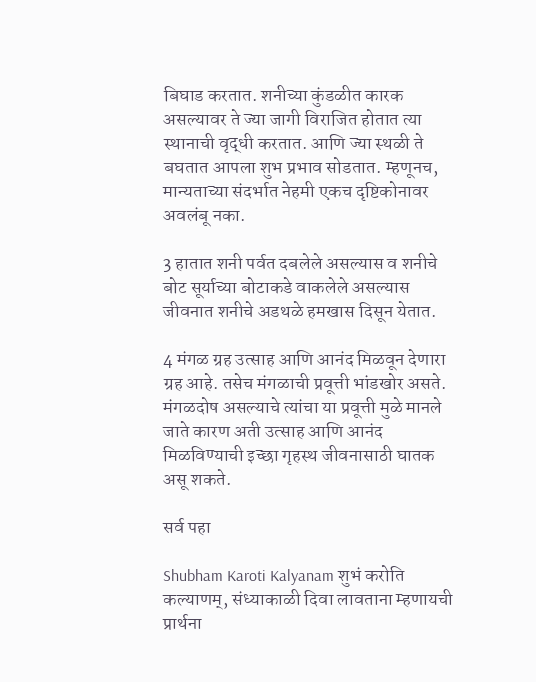बिघाड करतात. शनीच्या कुंडळीत कारक असल्यावर ते ज्या जागी विराजित होतात त्या स्थानाची वृद्धी करतात. आणि ज्या स्थळी ते बघतात आपला शुभ प्रभाव सोडतात. म्हणूनच, मान्यताच्या संदर्भात नेहमी एकच दृष्टिकोनावर अवलंबू नका.

3 हातात शनी पर्वत दबलेले असल्यास व शनीचे बोट सूर्याच्या बोटाकडे वाकलेले असल्यास जीवनात शनीचे अडथळे हमखास दिसून येतात.

4 मंगळ ग्रह उत्साह आणि आनंद मिळवून देणारा ग्रह आहे. तसेच मंगळाची प्रवूत्ती भांडखोर असते. मंगळदोष असल्याचे त्यांचा या प्रवूत्ती मुळे मानले जाते कारण अती उत्साह आणि आनंद मिळविण्याची इच्छा गृहस्थ जीवनासाठी घातक असू शकते.

सर्व पहा

Shubham Karoti Kalyanam शुभं करोति कल्याणम्, संध्याकाळी दिवा लावताना म्हणायची प्रार्थना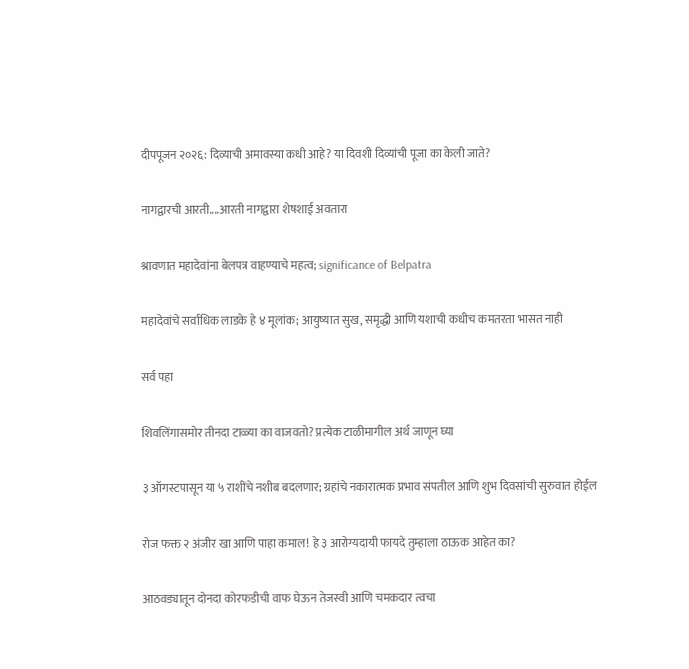दीपपूजन २०२६: दिव्याची अमावस्या कधी आहे? या दिवशी दिव्यांची पूजा का केली जाते?

नागद्वारची आरती....आरती नागद्वारा शेषशाई अवतारा

श्रावणात महादेवांना बेलपत्र वाहण्याचे महत्व; significance of Belpatra

महादेवांचे सर्वाधिक लाडके हे ४ मूलांक; आयुष्यात सुख, समृद्धी आणि यशाची कधीच कमतरता भासत नाही

सर्व पहा

शिवलिंगासमोर तीनदा टाळ्या का वाजवतो? प्रत्येक टाळीमागील अर्थ जाणून घ्या

३ ऑगस्टपासून या ५ राशींचे नशीब बदलणार; ग्रहांचे नकारात्मक प्रभाव संपतील आणि शुभ दिवसांची सुरुवात होईल

रोज फक्त २ अंजीर खा आणि पाहा कमाल! हे ३ आरोग्यदायी फायदे तुम्हाला ठाऊक आहेत का?

आठवड्यातून दोनदा कोरफडीची वाफ घेऊन तेजस्वी आणि चमकदार त्वचा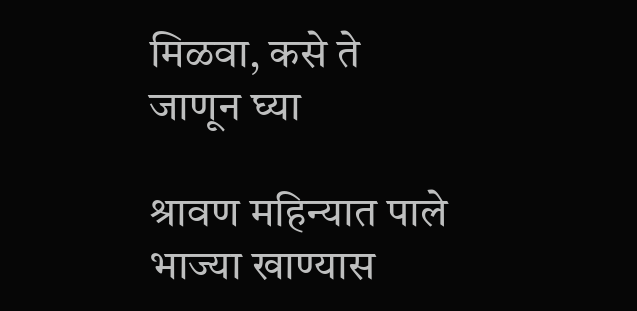मिळवा, कसे ते जाणून घ्या

श्रावण महिन्यात पाले भाज्या खाण्यास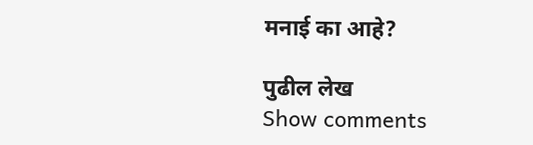मनाई का आहे?

पुढील लेख
Show comments